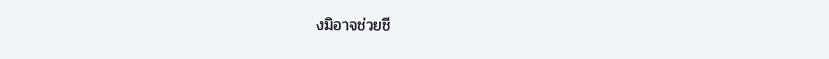งมิอาจช่วยชี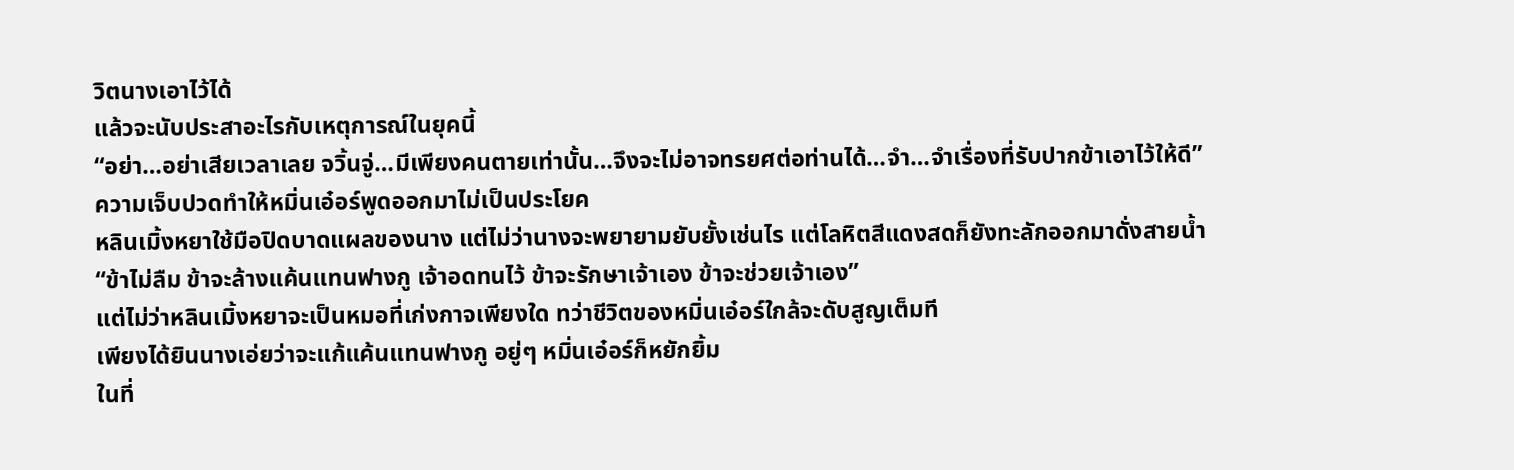วิตนางเอาไว้ได้
แล้วจะนับประสาอะไรกับเหตุการณ์ในยุคนี้
“อย่า…อย่าเสียเวลาเลย จวิ้นจู่…มีเพียงคนตายเท่านั้น…จึงจะไม่อาจทรยศต่อท่านได้…จำ…จำเรื่องที่รับปากข้าเอาไว้ให้ดี”
ความเจ็บปวดทำให้หมิ่นเอ๋อร์พูดออกมาไม่เป็นประโยค
หลินเมิ้งหยาใช้มือปิดบาดแผลของนาง แต่ไม่ว่านางจะพยายามยับยั้งเช่นไร แต่โลหิตสีแดงสดก็ยังทะลักออกมาดั่งสายน้ำ
“ข้าไม่ลืม ข้าจะล้างแค้นแทนฟางกู เจ้าอดทนไว้ ข้าจะรักษาเจ้าเอง ข้าจะช่วยเจ้าเอง”
แต่ไม่ว่าหลินเมิ้งหยาจะเป็นหมอที่เก่งกาจเพียงใด ทว่าชีวิตของหมิ่นเอ๋อร์ใกล้จะดับสูญเต็มที
เพียงได้ยินนางเอ่ยว่าจะแก้แค้นแทนฟางกู อยู่ๆ หมิ่นเอ๋อร์ก็หยักยิ้ม
ในที่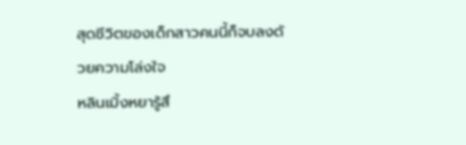สุดชีวิตของเด็กสาวคนนี้ก็จบลงด้วยความโล่งใจ
หลินเมิ้งหยารู้สึ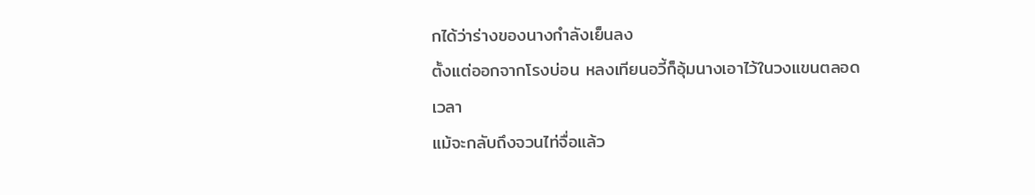กได้ว่าร่างของนางกำลังเย็นลง
ตั้งแต่ออกจากโรงบ่อน หลงเทียนอวี้ก็อุ้มนางเอาไว้ในวงแขนตลอดเวลา
แม้จะกลับถึงจวนไท่จื่อแล้ว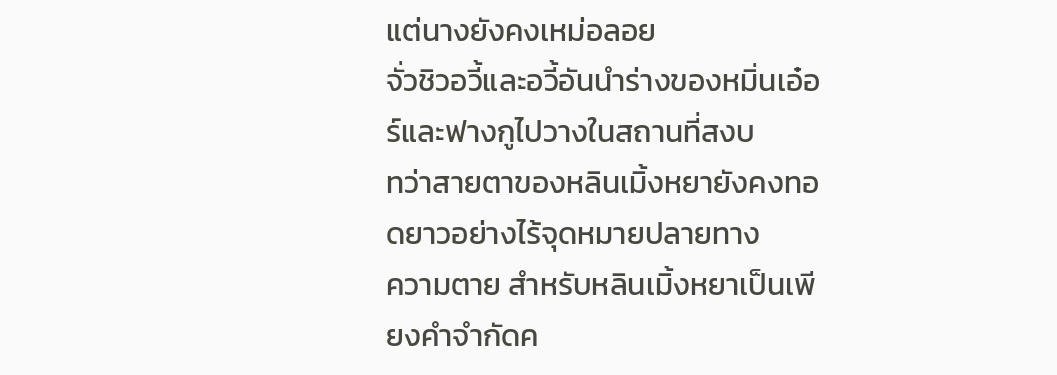แต่นางยังคงเหม่อลอย
จั่วชิวอวี้และอวี้อันนำร่างของหมิ่นเอ๋อร์และฟางกูไปวางในสถานที่สงบ
ทว่าสายตาของหลินเมิ้งหยายังคงทอดยาวอย่างไร้จุดหมายปลายทาง
ความตาย สำหรับหลินเมิ้งหยาเป็นเพียงคำจำกัดค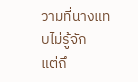วามที่นางแทบไม่รู้จัก
แต่ถึ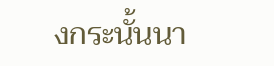งกระนั้นนา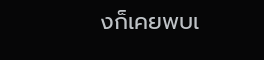งก็เคยพบเ